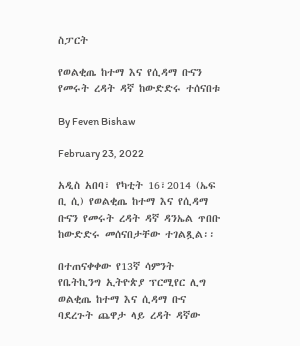ስፓርት

የወልቂጤ ከተማ እና የሲዳማ ቡናን የመሩት ረዳት ዳኛ ከውድድሩ ተሰናበቱ

By Feven Bishaw

February 23, 2022

አዲስ አበባ፣ የካቲት 16፣2014 (ኤፍ ቢ ሲ) የወልቂጤ ከተማ እና የሲዳማ ቡናን የመሩት ረዳት ዳኛ ዳንኤል ጥበቡ ከውድድሩ መሰናበታቸው ተገልጿል፡፡

በተጠናቀቀው የ13ኛ ሳምንት የቤትኪንግ ኢትዮጵያ ፕርሚየር ሊግ ወልቂጤ ከተማ እና ሲዳማ ቡና ባደረጉት ጨዋታ ላይ ረዳት ዳኛው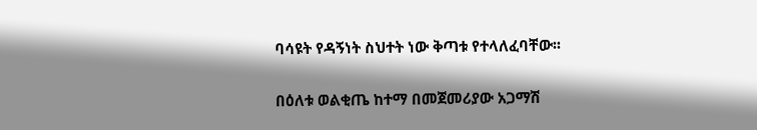ባሳዩት የዳኝነት ስህተት ነው ቅጣቱ የተላለፈባቸው፡፡

በዕለቱ ወልቂጤ ከተማ በመጀመሪያው አጋማሽ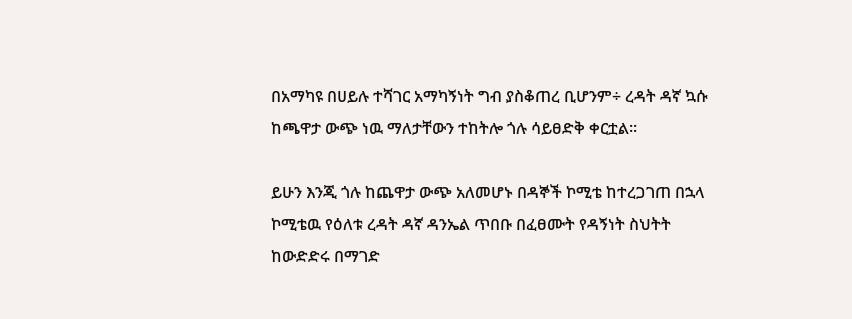በአማካዩ በሀይሉ ተሻገር አማካኝነት ግብ ያስቆጠረ ቢሆንም÷ ረዳት ዳኛ ኳሱ ከጫዋታ ውጭ ነዉ ማለታቸውን ተከትሎ ጎሉ ሳይፀድቅ ቀርቷል፡፡

ይሁን እንጂ ጎሉ ከጨዋታ ውጭ አለመሆኑ በዳኞች ኮሚቴ ከተረጋገጠ በኋላ ኮሚቴዉ የዕለቱ ረዳት ዳኛ ዳንኤል ጥበቡ በፈፀሙት የዳኝነት ስህትት ከውድድሩ በማገድ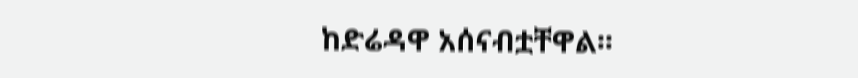ከድሬዳዋ አሰናብቷቸዋል፡፡